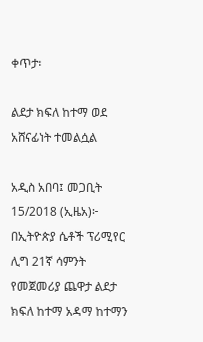ቀጥታ፡

ልደታ ክፍለ ከተማ ወደ አሸናፊነት ተመልሷል

አዲስ አበባ፤ መጋቢት 15/2018 (ኢዜአ)፦ በኢትዮጵያ ሴቶች ፕሪሚየር ሊግ 21ኛ ሳምንት የመጀመሪያ ጨዋታ ልደታ ክፍለ ከተማ አዳማ ከተማን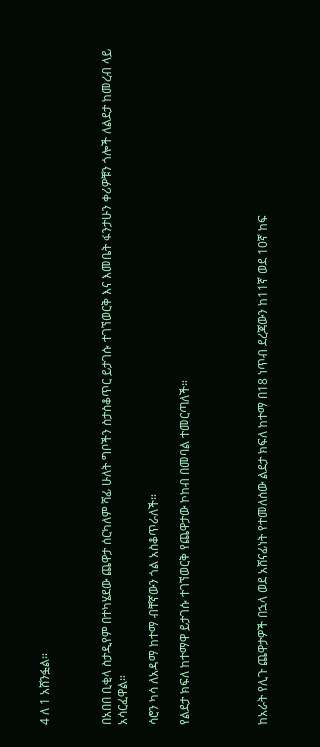4 ለ 1 አሸንፏል።



በአበበ ቢቂላ ስታዲየም በተካሄደው ጨዋታ ሰርካለም ሻፊ ሁለት ግቦችን ስታስቆጥር ይታገሱ ተገኘወርቅ እና እመቤት ፋንታሁን ቀሪዎቹን ጎሎች ለልደታ ከመረብ ላይ አሳርፈዋል።

ሳሮን ካሳ ለአዳማ ከተማ ብቸኛውን ጎል አስቆጥራለች።

የልደታ ክፍለ ከተማዋ ይታገሱ ተገኘወርቅ የጨዋታው ኮከብ በመባል ተመርጣለች።




ከአራት የሊጉ ጨዋታዎች በኋላ ወደ አሸናፊነት የተመለሰው ልደታ ክፍለ ከተማ በ18 ነጥብ ደረጃውን ከ11ኛ ወደ 10ኛ ከፍ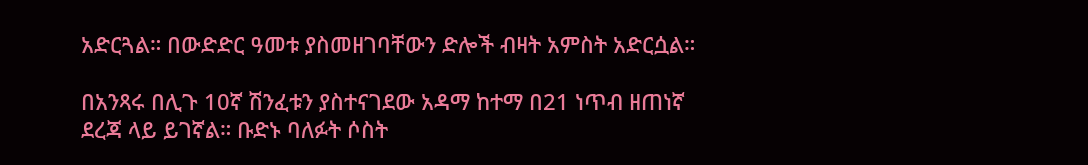አድርጓል። በውድድር ዓመቱ ያስመዘገባቸውን ድሎች ብዛት አምስት አድርሷል።

በአንጻሩ በሊጉ 10ኛ ሽንፈቱን ያስተናገደው አዳማ ከተማ በ21 ነጥብ ዘጠነኛ ደረጃ ላይ ይገኛል። ቡድኑ ባለፉት ሶስት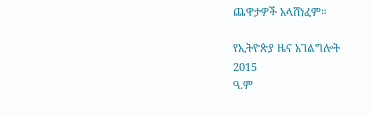ጨዋታዎች አላሸነፈም።

የኢትዮጵያ ዜና አገልግሎት
2015
ዓ.ም